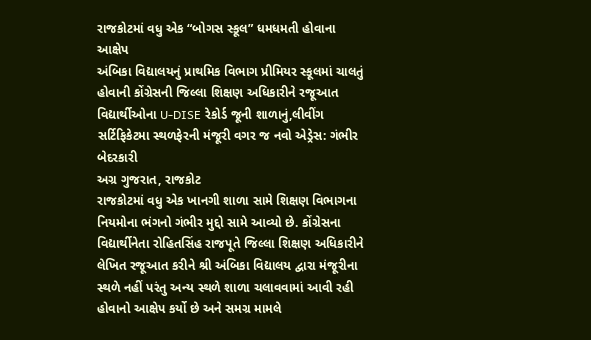રાજકોટમાં વધુ એક “બોગસ સ્કૂલ” ધમધમતી હોવાના આક્ષેપ
અંબિકા વિદ્યાલયનું પ્રાથમિક વિભાગ પ્રીમિયર સ્કૂલમાં ચાલતું હોવાની કોંગ્રેસની જિલ્લા શિક્ષણ અધિકારીને રજૂઆત
વિદ્યાર્થીઓના U-DISE રેકોર્ડ જૂની શાળાનું,લીવીંગ સર્ટિફિકેટમા સ્થળફેરની મંજૂરી વગર જ નવો એડ્રેસ: ગંભીર બેદરકારી
અગ્ર ગુજરાત, રાજકોટ
રાજકોટમાં વધુ એક ખાનગી શાળા સામે શિક્ષણ વિભાગના નિયમોના ભંગનો ગંભીર મુદ્દો સામે આવ્યો છે. કોંગ્રેસના વિદ્યાર્થીનેતા રોહિતસિંહ રાજપૂતે જિલ્લા શિક્ષણ અધિકારીને લેખિત રજૂઆત કરીને શ્રી અંબિકા વિદ્યાલય દ્વારા મંજૂરીના સ્થળે નહીં પરંતુ અન્ય સ્થળે શાળા ચલાવવામાં આવી રહી હોવાનો આક્ષેપ કર્યો છે અને સમગ્ર મામલે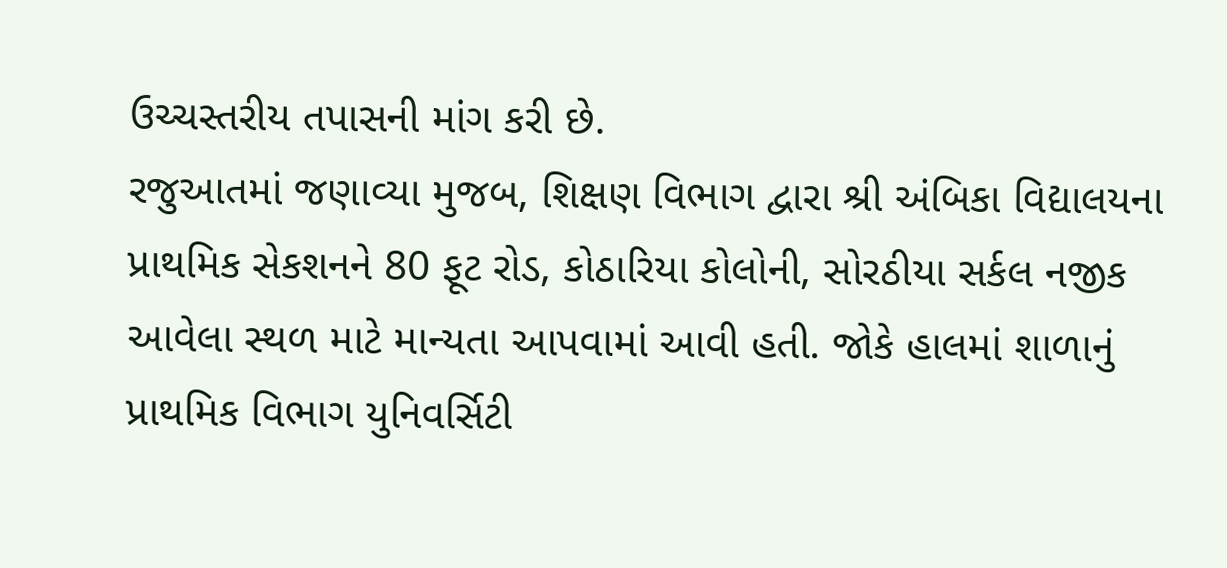ઉચ્ચસ્તરીય તપાસની માંગ કરી છે.
રજુઆતમાં જણાવ્યા મુજબ, શિક્ષણ વિભાગ દ્વારા શ્રી અંબિકા વિદ્યાલયના પ્રાથમિક સેકશનને 80 ફૂટ રોડ, કોઠારિયા કોલોની, સોરઠીયા સર્કલ નજીક આવેલા સ્થળ માટે માન્યતા આપવામાં આવી હતી. જોકે હાલમાં શાળાનું પ્રાથમિક વિભાગ યુનિવર્સિટી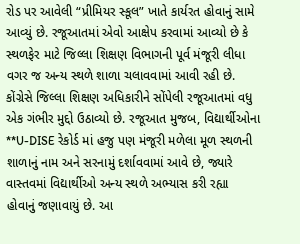રોડ પર આવેલી “પ્રીમિયર સ્કૂલ” ખાતે કાર્યરત હોવાનું સામે આવ્યું છે. રજૂઆતમાં એવો આક્ષેપ કરવામાં આવ્યો છે કે સ્થળફેર માટે જિલ્લા શિક્ષણ વિભાગની પૂર્વ મંજૂરી લીધા વગર જ અન્ય સ્થળે શાળા ચલાવવામાં આવી રહી છે.
કોંગ્રેસે જિલ્લા શિક્ષણ અધિકારીને સોંપેલી રજૂઆતમાં વધુ એક ગંભીર મુદ્દો ઉઠાવ્યો છે. રજૂઆત મુજબ, વિદ્યાર્થીઓના **U-DISE રેકોર્ડ માં હજુ પણ મંજૂરી મળેલા મૂળ સ્થળની શાળાનું નામ અને સરનામું દર્શાવવામાં આવે છે, જ્યારે વાસ્તવમાં વિદ્યાર્થીઓ અન્ય સ્થળે અભ્યાસ કરી રહ્યા હોવાનું જણાવાયું છે. આ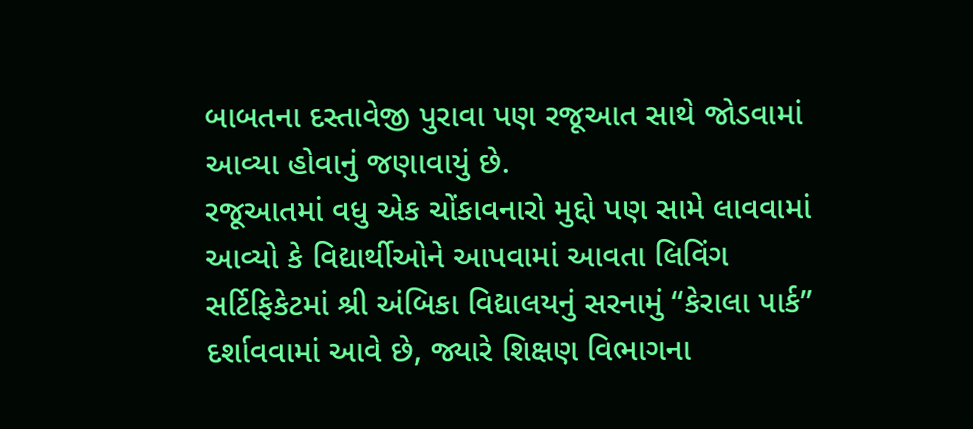બાબતના દસ્તાવેજી પુરાવા પણ રજૂઆત સાથે જોડવામાં આવ્યા હોવાનું જણાવાયું છે.
રજૂઆતમાં વધુ એક ચોંકાવનારો મુદ્દો પણ સામે લાવવામાં આવ્યો કે વિદ્યાર્થીઓને આપવામાં આવતા લિવિંગ સર્ટિફિકેટમાં શ્રી અંબિકા વિદ્યાલયનું સરનામું “કેરાલા પાર્ક” દર્શાવવામાં આવે છે, જ્યારે શિક્ષણ વિભાગના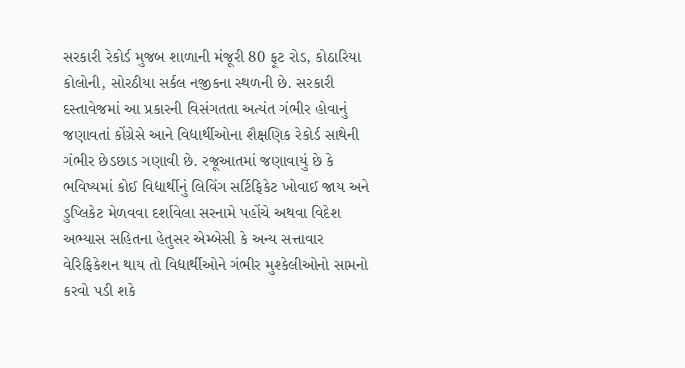સરકારી રેકોર્ડ મુજબ શાળાની મંજૂરી 80 ફૂટ રોડ, કોઠારિયા કોલોની, સોરઠીયા સર્કલ નજીકના સ્થળની છે. સરકારી દસ્તાવેજમાં આ પ્રકારની વિસંગતતા અત્યંત ગંભીર હોવાનું જણાવતાં કોંગ્રેસે આને વિદ્યાર્થીઓના શૈક્ષણિક રેકોર્ડ સાથેની ગંભીર છેડછાડ ગણાવી છે. રજૂઆતમાં જણાવાયું છે કે ભવિષ્યમાં કોઈ વિદ્યાર્થીનું લિવિંગ સર્ટિફિકેટ ખોવાઈ જાય અને ડુપ્લિકેટ મેળવવા દર્શાવેલા સરનામે પહોંચે અથવા વિદેશ અભ્યાસ સહિતના હેતુસર એમ્બેસી કે અન્ય સત્તાવાર વેરિફિકેશન થાય તો વિદ્યાર્થીઓને ગંભીર મુશ્કેલીઓનો સામનો કરવો પડી શકે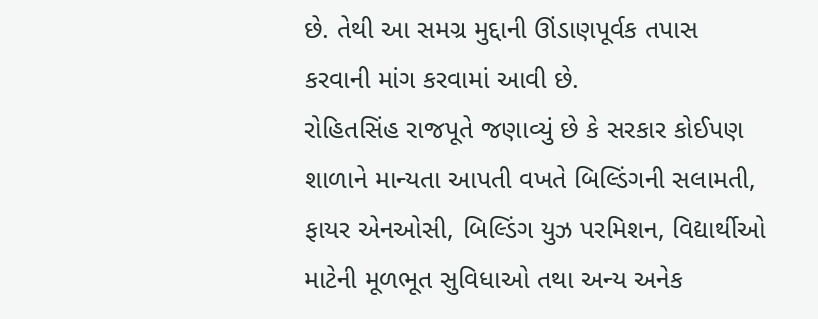છે. તેથી આ સમગ્ર મુદ્દાની ઊંડાણપૂર્વક તપાસ કરવાની માંગ કરવામાં આવી છે.
રોહિતસિંહ રાજપૂતે જણાવ્યું છે કે સરકાર કોઈપણ શાળાને માન્યતા આપતી વખતે બિલ્ડિંગની સલામતી, ફાયર એનઓસી, બિલ્ડિંગ યુઝ પરમિશન, વિદ્યાર્થીઓ માટેની મૂળભૂત સુવિધાઓ તથા અન્ય અનેક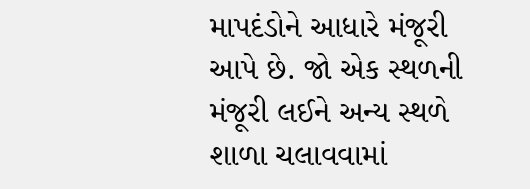માપદંડોને આધારે મંજૂરી આપે છે. જો એક સ્થળની મંજૂરી લઈને અન્ય સ્થળે શાળા ચલાવવામાં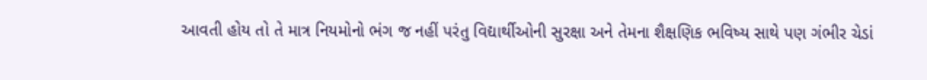આવતી હોય તો તે માત્ર નિયમોનો ભંગ જ નહીં પરંતુ વિદ્યાર્થીઓની સુરક્ષા અને તેમના શૈક્ષણિક ભવિષ્ય સાથે પણ ગંભીર ચેડાં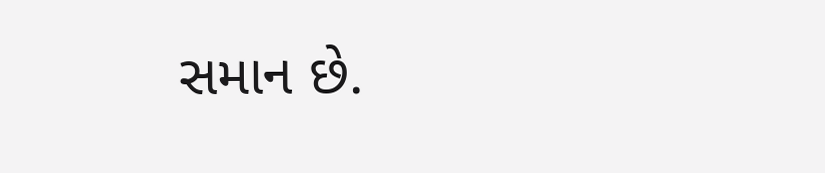સમાન છે.